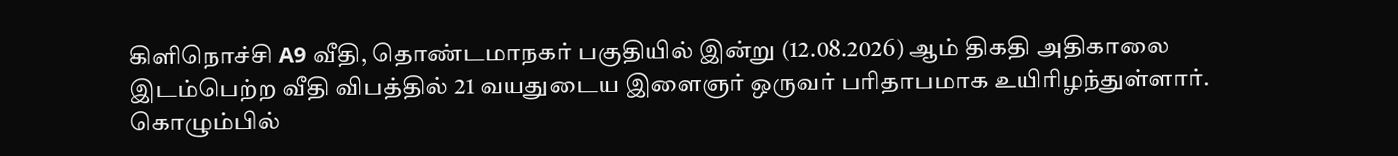கிளிநொச்சி A9 வீதி, தொண்டமாநகர் பகுதியில் இன்று (12.08.2026) ஆம் திகதி அதிகாலை இடம்பெற்ற வீதி விபத்தில் 21 வயதுடைய இளைஞர் ஒருவர் பரிதாபமாக உயிரிழந்துள்ளார்.
கொழும்பில்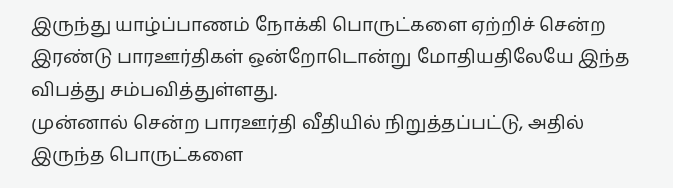இருந்து யாழ்ப்பாணம் நோக்கி பொருட்களை ஏற்றிச் சென்ற இரண்டு பாரஊர்திகள் ஒன்றோடொன்று மோதியதிலேயே இந்த விபத்து சம்பவித்துள்ளது.
முன்னால் சென்ற பாரஊர்தி வீதியில் நிறுத்தப்பட்டு, அதில் இருந்த பொருட்களை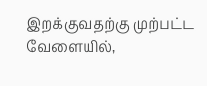இறக்குவதற்கு முற்பட்ட வேளையில்,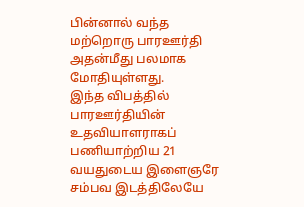பின்னால் வந்த மற்றொரு பாரஊர்தி அதன்மீது பலமாக மோதியுள்ளது.
இந்த விபத்தில் பாரஊர்தியின் உதவியாளராகப் பணியாற்றிய 21 வயதுடைய இளைஞரே சம்பவ இடத்திலேயே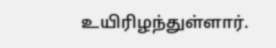உயிரிழந்துள்ளார்.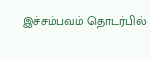இச்சம்பவம் தொடர்பில்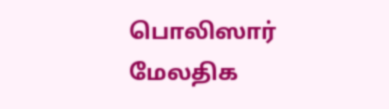பொலிஸார் மேலதிக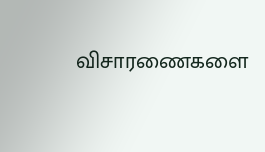விசாரணைகளை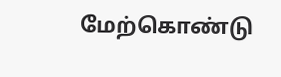மேற்கொண்டு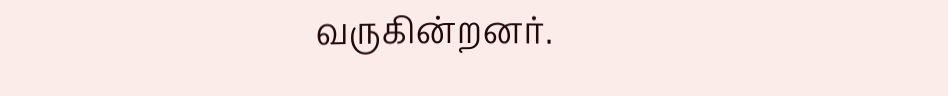வருகின்றனர்.